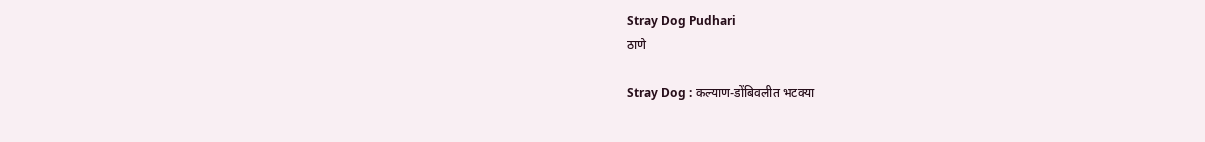Stray Dog Pudhari
ठाणे

Stray Dog : कल्याण-डोंबिवलीत भटक्या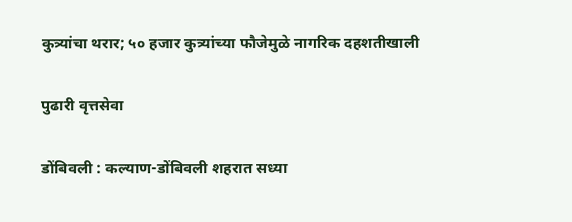कुत्र्यांचा थरार; ५० हजार कुत्र्यांच्या फौजेमुळे नागरिक दहशतीखाली

पुढारी वृत्तसेवा

डोंबिवली : कल्याण-डोंबिवली शहरात सध्या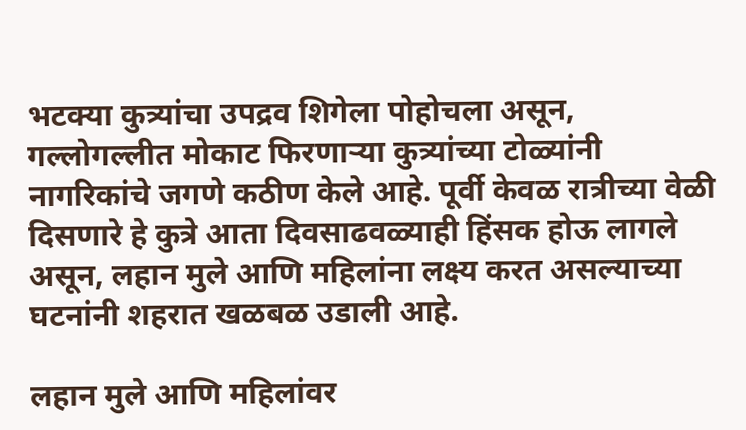भटक्या कुत्र्यांचा उपद्रव शिगेला पोहोचला असून, गल्लोगल्लीत मोकाट फिरणाऱ्या कुत्र्यांच्या टोळ्यांनी नागरिकांचे जगणे कठीण केले आहे. पूर्वी केवळ रात्रीच्या वेळी दिसणारे हे कुत्रे आता दिवसाढवळ्याही हिंसक होऊ लागले असून, लहान मुले आणि महिलांना लक्ष्य करत असल्याच्या घटनांनी शहरात खळबळ उडाली आहे.

लहान मुले आणि महिलांवर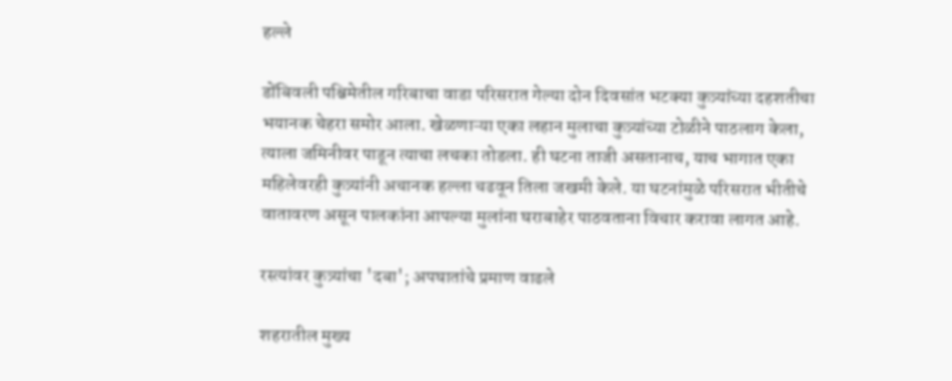हल्ले

डोंबिवली पश्चिमेतील गरिबाचा वाडा परिसरात गेल्या दोन दिवसांत भटक्या कुत्र्यांच्या दहशतीचा भयानक चेहरा समोर आला. खेळणाऱ्या एका लहान मुलाचा कुत्र्यांच्या टोळीने पाठलाग केला, त्याला जमिनीवर पाडून त्याचा लचका तोडला. ही घटना ताजी असतानाच, याच भागात एका महिलेवरही कुत्र्यांनी अचानक हल्ला चढवून तिला जखमी केले. या घटनांमुळे परिसरात भीतीचे वातावरण असून पालकांना आपल्या मुलांना घराबाहेर पाठवताना विचार करावा लागत आहे.

रस्त्यांवर कुत्र्यांचा 'दबा'; अपघातांचे प्रमाण वाढले

शहरातील मुख्य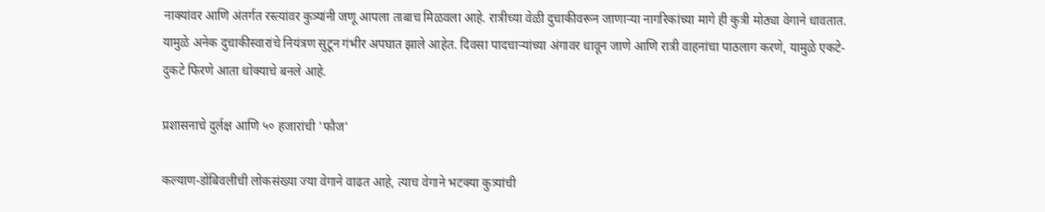नाक्यांवर आणि अंतर्गत रस्त्यांवर कुत्र्यांनी जणू आपला ताबाच मिळवला आहे. रात्रीच्या वेळी दुचाकीवरून जाणाऱ्या नागरिकांच्या मागे ही कुत्री मोठ्या वेगाने धावतात. यामुळे अनेक दुचाकीस्वारांचे नियंत्रण सुटून गंभीर अपघात झाले आहेत. दिवसा पादचाऱ्यांच्या अंगावर धावून जाणे आणि रात्री वाहनांचा पाठलाग करणे, यामुळे एकटे-दुकटे फिरणे आता धोक्याचे बनले आहे.

प्रशासनाचे दुर्लक्ष आणि ५० हजारांची 'फौज'

कल्याण-डोंबिवलीची लोकसंख्या ज्या वेगाने वाढत आहे, त्याच वेगाने भटक्या कुत्र्यांची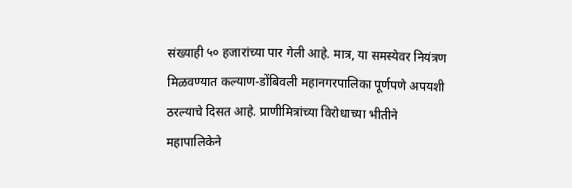संख्याही ५० हजारांच्या पार गेली आहे. मात्र, या समस्येवर नियंत्रण मिळवण्यात कल्याण-डोंबिवली महानगरपालिका पूर्णपणे अपयशी ठरल्याचे दिसत आहे. प्राणीमित्रांच्या विरोधाच्या भीतीने महापालिकेने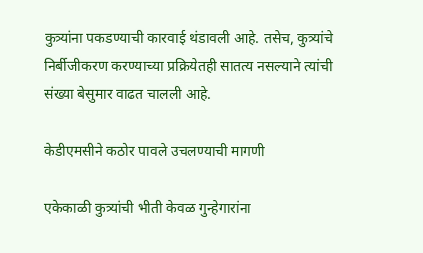कुत्र्यांना पकडण्याची कारवाई थंडावली आहे. तसेच, कुत्र्यांचे निर्बीजीकरण करण्याच्या प्रक्रियेतही सातत्य नसल्याने त्यांची संख्या बेसुमार वाढत चालली आहे.

केडीएमसीने कठोर पावले उचलण्याची मागणी

एकेकाळी कुत्र्यांची भीती केवळ गुन्हेगारांना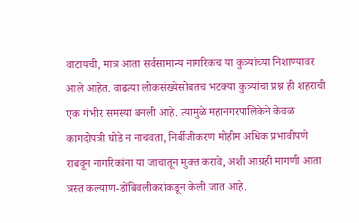वाटायची, मात्र आता सर्वसामान्य नागरिकच या कुत्र्यांच्या निशाण्यावर आले आहेत. वाढत्या लोकसंख्येसोबतच भटक्या कुत्र्यांचा प्रश्न ही शहराची एक गंभीर समस्या बनली आहे. त्यामुळे महानगरपालिकेने केवळ कागदोपत्री घोडे न नाचवता, निर्बीजीकरण मोहीम अधिक प्रभावीपणे राबवून नागरिकांना या जाचातून मुक्त करावे, अशी आग्रही मागणी आता त्रस्त कल्याण-डोंबिवलीकरांकडून केली जात आहे.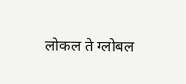लोकल ते ग्लोबल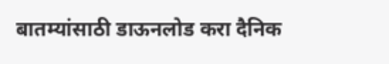बातम्यांसाठी डाऊनलोड करा दैनिक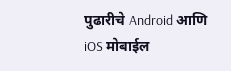पुढारीचे Android आणि iOS मोबाईल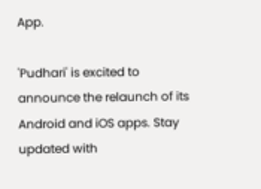App.

'Pudhari' is excited to announce the relaunch of its Android and iOS apps. Stay updated with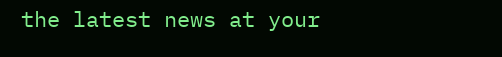the latest news at your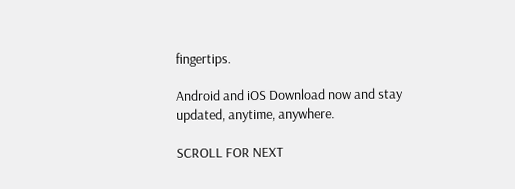fingertips.

Android and iOS Download now and stay updated, anytime, anywhere.

SCROLL FOR NEXT